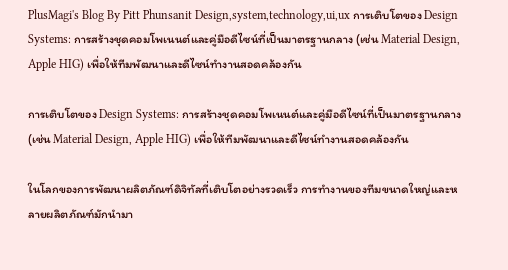PlusMagi's Blog By Pitt Phunsanit Design,system,technology,ui,ux การเติบโตของ Design Systems: การสร้างชุดคอมโพเนนต์และคู่มือดีไซน์ที่เป็นมาตรฐานกลาง (เช่น Material Design, Apple HIG) เพื่อให้ทีมพัฒนาและดีไซน์ทำงานสอดคล้องกัน

การเติบโตของ Design Systems: การสร้างชุดคอมโพเนนต์และคู่มือดีไซน์ที่เป็นมาตรฐานกลาง (เช่น Material Design, Apple HIG) เพื่อให้ทีมพัฒนาและดีไซน์ทำงานสอดคล้องกัน

ในโลกของการพัฒนาผลิตภัณฑ์ดิจิทัลที่เติบโตอย่างรวดเร็ว การทำงานของทีมขนาดใหญ่และหลายผลิตภัณฑ์มักนำมา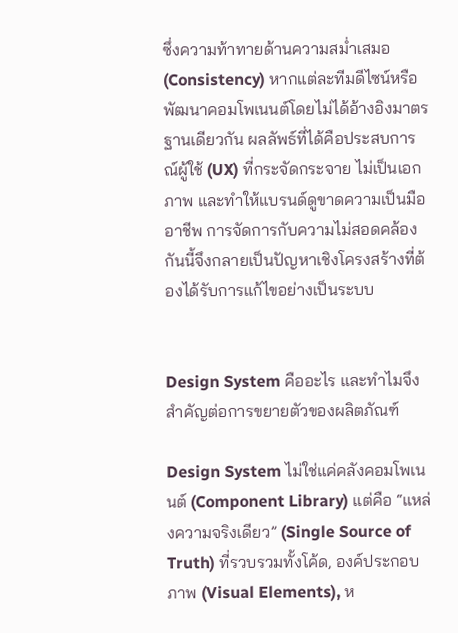ซึ่งความท้าทายด้านความสม่ำเสมอ (Consistency) หากแต่ละทีมดีไซน์หรือพัฒนาคอมโพเนนต์โดยไม่ได้อ้างอิงมาตรฐานเดียวกัน ผลลัพธ์ที่ได้คือประสบการณ์ผู้ใช้ (UX) ที่กระจัดกระจาย ไม่เป็นเอกภาพ และทำให้แบรนด์ดูขาดความเป็นมืออาชีพ การจัดการกับความไม่สอดคล้องกันนี้จึงกลายเป็นปัญหาเชิงโครงสร้างที่ต้องได้รับการแก้ไขอย่างเป็นระบบ


Design System คืออะไร และทำไมจึงสำคัญต่อการขยายตัวของผลิตภัณฑ์

Design System ไม่ใช่แค่คลังคอมโพเนนต์ (Component Library) แต่คือ “แหล่งความจริงเดียว” (Single Source of Truth) ที่รวบรวมทั้งโค้ด, องค์ประกอบภาพ (Visual Elements), ห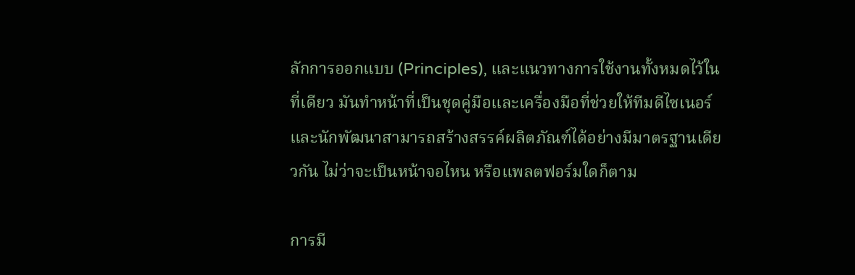ลักการออกแบบ (Principles), และแนวทางการใช้งานทั้งหมดไว้ในที่เดียว มันทำหน้าที่เป็นชุดคู่มือและเครื่องมือที่ช่วยให้ทีมดีไซเนอร์และนักพัฒนาสามารถสร้างสรรค์ผลิตภัณฑ์ได้อย่างมีมาตรฐานเดียวกัน ไม่ว่าจะเป็นหน้าจอไหน หรือแพลตฟอร์มใดก็ตาม

การมี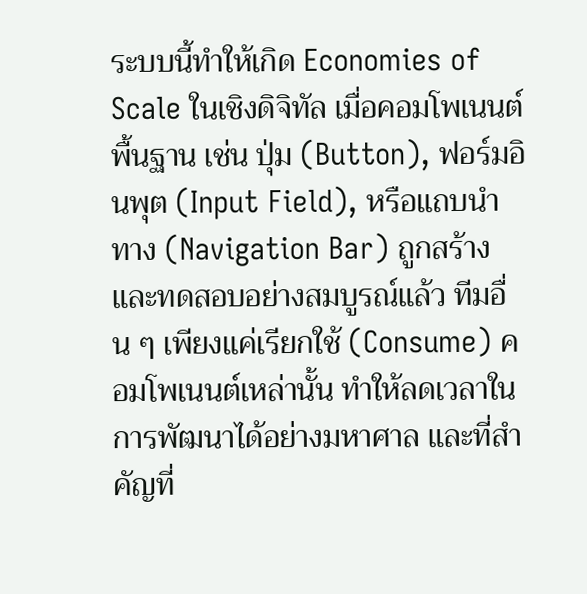ระบบนี้ทำให้เกิด Economies of Scale ในเชิงดิจิทัล เมื่อคอมโพเนนต์พื้นฐาน เช่น ปุ่ม (Button), ฟอร์มอินพุต (Input Field), หรือแถบนำทาง (Navigation Bar) ถูกสร้างและทดสอบอย่างสมบูรณ์แล้ว ทีมอื่น ๆ เพียงแค่เรียกใช้ (Consume) คอมโพเนนต์เหล่านั้น ทำให้ลดเวลาในการพัฒนาได้อย่างมหาศาล และที่สำคัญที่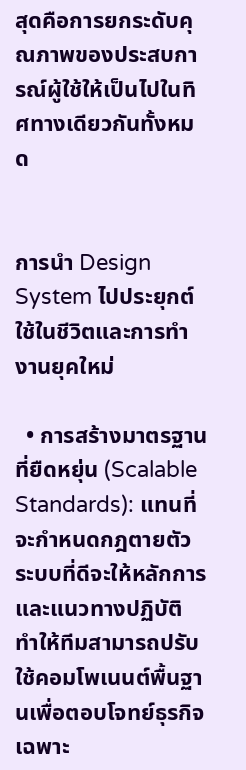สุดคือการยกระดับคุณภาพของประสบการณ์ผู้ใช้ให้เป็นไปในทิศทางเดียวกันทั้งหมด


การนำ Design System ไปประยุกต์ใช้ในชีวิตและการทำงานยุคใหม่

  • การสร้างมาตรฐานที่ยืดหยุ่น (Scalable Standards): แทนที่จะกำหนดกฎตายตัว ระบบที่ดีจะให้หลักการและแนวทางปฏิบัติ ทำให้ทีมสามารถปรับใช้คอมโพเนนต์พื้นฐานเพื่อตอบโจทย์ธุรกิจเฉพาะ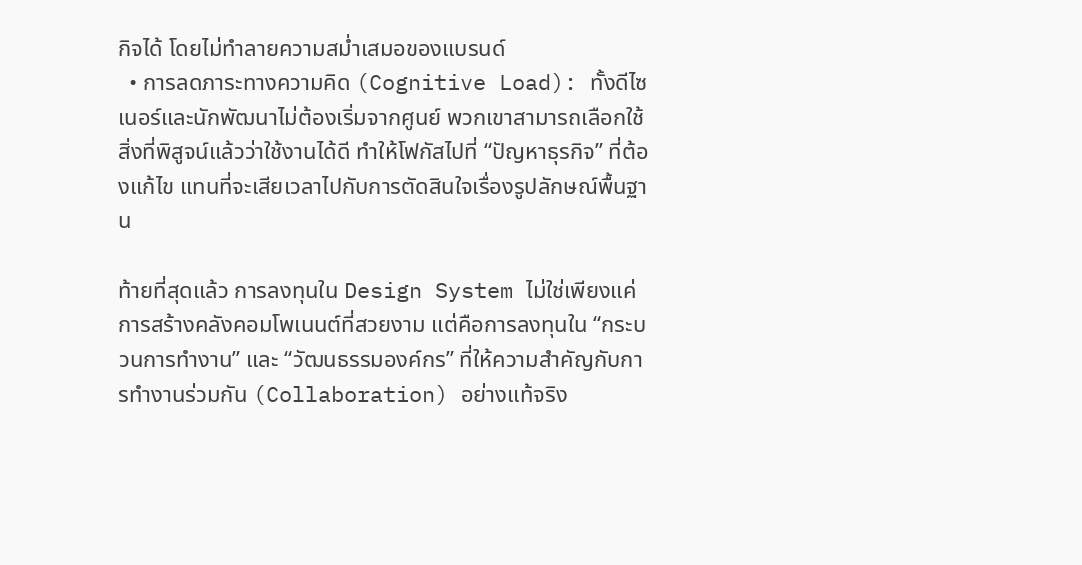กิจได้ โดยไม่ทำลายความสม่ำเสมอของแบรนด์
  • การลดภาระทางความคิด (Cognitive Load): ทั้งดีไซเนอร์และนักพัฒนาไม่ต้องเริ่มจากศูนย์ พวกเขาสามารถเลือกใช้สิ่งที่พิสูจน์แล้วว่าใช้งานได้ดี ทำให้โฟกัสไปที่ “ปัญหาธุรกิจ” ที่ต้องแก้ไข แทนที่จะเสียเวลาไปกับการตัดสินใจเรื่องรูปลักษณ์พื้นฐาน

ท้ายที่สุดแล้ว การลงทุนใน Design System ไม่ใช่เพียงแค่การสร้างคลังคอมโพเนนต์ที่สวยงาม แต่คือการลงทุนใน “กระบวนการทำงาน” และ “วัฒนธรรมองค์กร” ที่ให้ความสำคัญกับการทำงานร่วมกัน (Collaboration) อย่างแท้จริง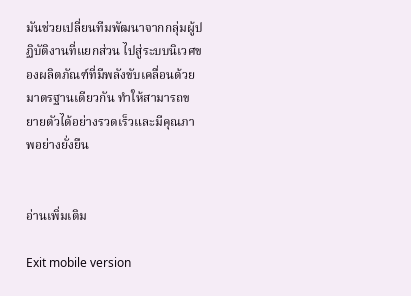มันช่วยเปลี่ยนทีมพัฒนาจากกลุ่มผู้ปฏิบัติงานที่แยกส่วน ไปสู่ระบบนิเวศของผลิตภัณฑ์ที่มีพลังขับเคลื่อนด้วยมาตรฐานเดียวกัน ทำให้สามารถขยายตัวได้อย่างรวดเร็วและมีคุณภาพอย่างยั่งยืน


อ่านเพิ่มเติม

Exit mobile version